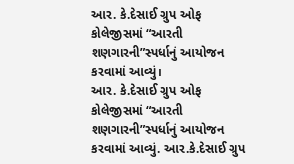આર. કે.દેસાઈ ગ્રુપ ઓફ કોલેજીસમાં “આરતી શણગારની”સ્પર્ધાનું આયોજન કરવામાં આવ્યું।
આર. કે.દેસાઈ ગ્રુપ ઓફ કોલેજીસમાં “આરતી શણગારની”સ્પર્ધાનું આયોજન કરવામાં આવ્યું. આર.કે.દેસાઈ ગ્રુપ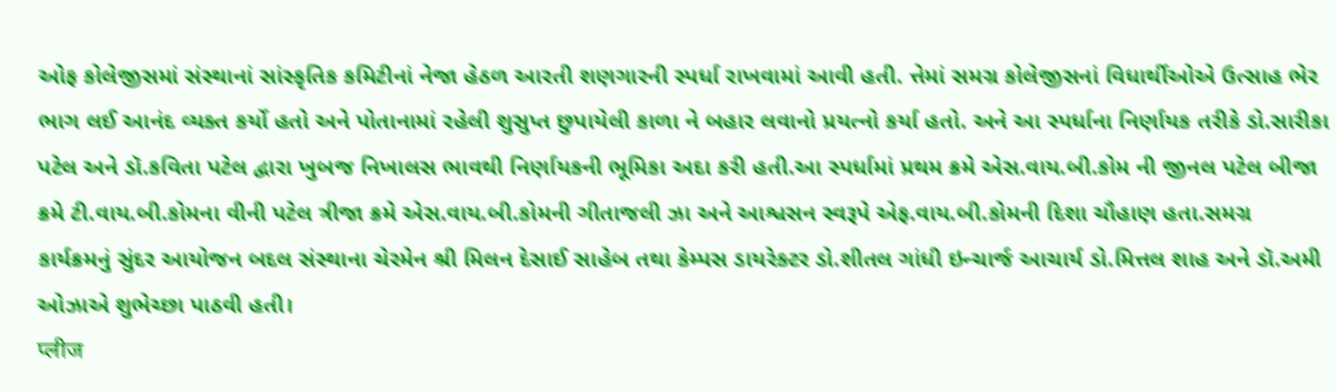ઓફ કોલેજીસમાં સંસ્થાનાં સાંસ્કૃતિક કમિટીનાં નેજા હેઠળ આરતી શણગારની સ્પર્ધા રાખવામાં આવી હતી. ત્તેમાં સમગ્ર કોલેજીસનાં વિધાર્થીઓએ ઉત્સાહ ભેર ભાગ લઈ આનંદ વ્યક્ત કર્યો હતો અને પોતાનામાં રહેલી શુસુપ્ત છુપાયેલી કાળા ને બહાર લવાનો પ્રયત્નો કર્યા હતો. અને આ સ્પર્ધાના નિર્ણાયક તરીકે ડો.સારીકા પટેલ અને ડૉ.કવિતા પટેલ દ્વારા ખુબજ નિખાલસ ભાવથી નિર્ણાયકની ભૂમિકા અદા કરી હતી.આ સ્પર્ધામાં પ્રથમ ક્રમે એસ.વાય.બી.કોમ ની જીનલ પટેલ બીજા ક્રમે ટી.વાય.બી.કોમના વીની પટેલ ત્રીજા ક્રમે એસ.વાય.બી.કોમની ગીતાજલી ઝા અને આશ્વસન સ્વરૂપે એફ.વાય.બી.કોમની દિશા ચૌહાણ હતા.સમગ્ર કાર્યક્રમનું સુંદર આયોજન બદલ સંસ્થાના ચેરમેન શ્રી મિલન દેસાઈ સાહેબ તથા કેમ્પસ ડાયરેક્ટર ડો.શીતલ ગાંધી ઇન્ચાર્જ આચાર્ય ડો.મિત્તલ શાહ અને ડૉ.અમી ઓઝાએ શુભેચ્છા પાઠવી હતી।
प्लीज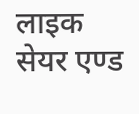लाइक सेयर एण्ड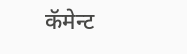कॅमेन्ट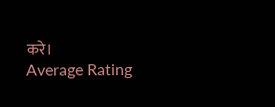करे।
Average Rating